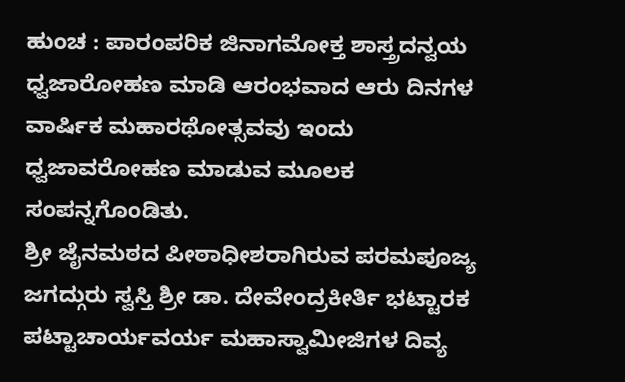ಹುಂಚ : ಪಾರಂಪರಿಕ ಜಿನಾಗಮೋಕ್ತ ಶಾಸ್ತ್ರದನ್ವಯ ಧ್ವಜಾರೋಹಣ ಮಾಡಿ ಆರಂಭವಾದ ಆರು ದಿನಗಳ ವಾರ್ಷಿಕ ಮಹಾರಥೋತ್ಸವವು ಇಂದು ಧ್ವಜಾವರೋಹಣ ಮಾಡುವ ಮೂಲಕ ಸಂಪನ್ನಗೊಂಡಿತು.
ಶ್ರೀ ಜೈನಮಠದ ಪೀಠಾಧೀಶರಾಗಿರುವ ಪರಮಪೂಜ್ಯ ಜಗದ್ಗುರು ಸ್ವಸ್ತಿ ಶ್ರೀ ಡಾ. ದೇವೇಂದ್ರಕೀರ್ತಿ ಭಟ್ಟಾರಕ ಪಟ್ಟಾಚಾರ್ಯವರ್ಯ ಮಹಾಸ್ವಾಮೀಜಿಗಳ ದಿವ್ಯ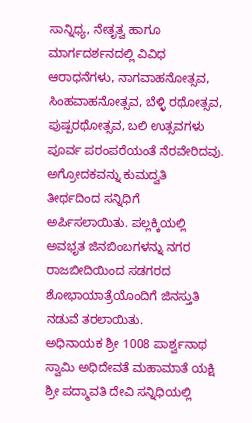ಸಾನ್ನಿಧ್ಯ, ನೇತೃತ್ವ ಹಾಗೂ ಮಾರ್ಗದರ್ಶನದಲ್ಲಿ ವಿವಿಧ ಆರಾಧನೆಗಳು, ನಾಗವಾಹನೋತ್ಸವ, ಸಿಂಹವಾಹನೋತ್ಸವ, ಬೆಳ್ಳಿ ರಥೋತ್ಸವ, ಪುಷ್ಪರಥೋತ್ಸವ, ಬಲಿ ಉತ್ಸವಗಳು ಪೂರ್ವ ಪರಂಪರೆಯಂತೆ ನೆರವೇರಿದವು.
ಅಗ್ರೋದಕವನ್ನು ಕುಮದ್ವತಿ ತೀರ್ಥದಿಂದ ಸನ್ನಿಧಿಗೆ ಅರ್ಪಿಸಲಾಯಿತು. ಪಲ್ಲಕ್ಕಿಯಲ್ಲಿ ಅವಭೃತ ಜಿನಬಿಂಬಗಳನ್ನು ನಗರ ರಾಜಬೀದಿಯಿಂದ ಸಡಗರದ ಶೋಭಾಯಾತ್ರೆಯೊಂದಿಗೆ ಜಿನಸ್ತುತಿ ನಡುವೆ ತರಲಾಯಿತು.
ಅಧಿನಾಯಕ ಶ್ರೀ 1008 ಪಾರ್ಶ್ವನಾಥ ಸ್ವಾಮಿ ಅಧಿದೇವತೆ ಮಹಾಮಾತೆ ಯಕ್ಷಿ ಶ್ರೀ ಪದ್ಮಾವತಿ ದೇವಿ ಸನ್ನಿಧಿಯಲ್ಲಿ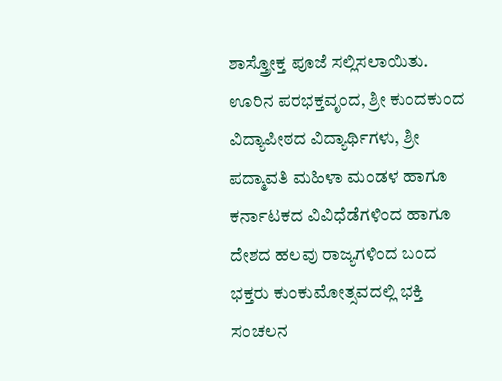ಶಾಸ್ತ್ರೋಕ್ತ ಪೂಜೆ ಸಲ್ಲಿಸಲಾಯಿತು. ಊರಿನ ಪರಭಕ್ತವೃಂದ, ಶ್ರೀ ಕುಂದಕುಂದ ವಿದ್ಯಾಪೀಠದ ವಿದ್ಯಾರ್ಥಿಗಳು, ಶ್ರೀ ಪದ್ಮಾವತಿ ಮಹಿಳಾ ಮಂಡಳ ಹಾಗೂ ಕರ್ನಾಟಕದ ವಿವಿಧೆಡೆಗಳಿಂದ ಹಾಗೂ ದೇಶದ ಹಲವು ರಾಜ್ಯಗಳಿಂದ ಬಂದ ಭಕ್ತರು ಕುಂಕುಮೋತ್ಸವದಲ್ಲಿ ಭಕ್ತಿ ಸಂಚಲನ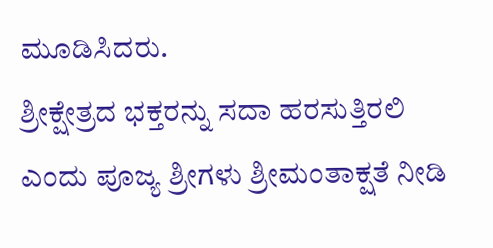ಮೂಡಿಸಿದರು.
ಶ್ರೀಕ್ಷೇತ್ರದ ಭಕ್ತರನ್ನು ಸದಾ ಹರಸುತ್ತಿರಲಿ ಎಂದು ಪೂಜ್ಯ ಶ್ರೀಗಳು ಶ್ರೀಮಂತಾಕ್ಷತೆ ನೀಡಿ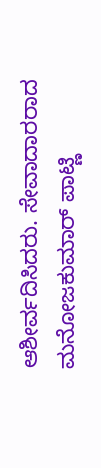ಆಶೀರ್ವದಿಸಿದರು. ಸೇವಾದಾರರಾದ ಮನೋಜಕುಮಾರ್ ಪಾಟ್ಣಿ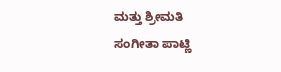ಮತ್ತು ಶ್ರೀಮತಿ ಸಂಗೀತಾ ಪಾಟ್ಣಿ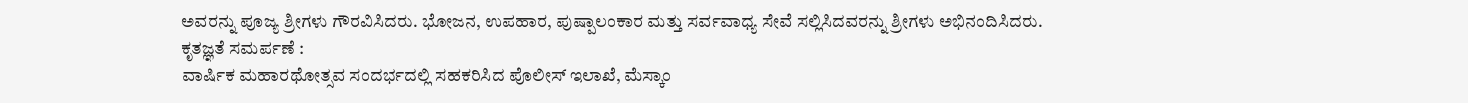ಅವರನ್ನು ಪೂಜ್ಯ ಶ್ರೀಗಳು ಗೌರವಿಸಿದರು. ಭೋಜನ, ಉಪಹಾರ, ಪುಷ್ಪಾಲಂಕಾರ ಮತ್ತು ಸರ್ವವಾಧ್ಯ ಸೇವೆ ಸಲ್ಲಿಸಿದವರನ್ನು ಶ್ರೀಗಳು ಅಭಿನಂದಿಸಿದರು.
ಕೃತಜ್ಞತೆ ಸಮರ್ಪಣೆ :
ವಾರ್ಷಿಕ ಮಹಾರಥೋತ್ಸವ ಸಂದರ್ಭದಲ್ಲಿ ಸಹಕರಿಸಿದ ಪೊಲೀಸ್ ಇಲಾಖೆ, ಮೆಸ್ಕಾಂ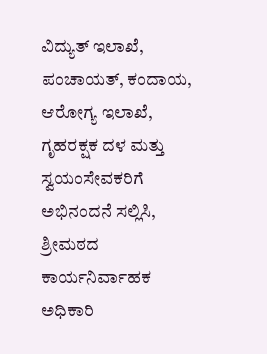ವಿದ್ಯುತ್ ಇಲಾಖೆ, ಪಂಚಾಯತ್, ಕಂದಾಯ, ಆರೋಗ್ಯ ಇಲಾಖೆ, ಗೃಹರಕ್ಷಕ ದಳ ಮತ್ತು ಸ್ವಯಂಸೇವಕರಿಗೆ ಅಭಿನಂದನೆ ಸಲ್ಲಿಸಿ, ಶ್ರೀಮಠದ ಕಾರ್ಯನಿರ್ವಾಹಕ ಅಧಿಕಾರಿ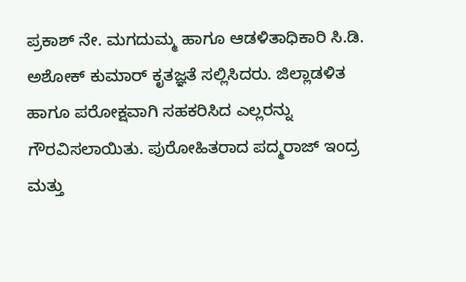ಪ್ರಕಾಶ್ ನೇ. ಮಗದುಮ್ಮ ಹಾಗೂ ಆಡಳಿತಾಧಿಕಾರಿ ಸಿ.ಡಿ. ಅಶೋಕ್ ಕುಮಾರ್ ಕೃತಜ್ಞತೆ ಸಲ್ಲಿಸಿದರು. ಜಿಲ್ಲಾಡಳಿತ ಹಾಗೂ ಪರೋಕ್ಷವಾಗಿ ಸಹಕರಿಸಿದ ಎಲ್ಲರನ್ನು ಗೌರವಿಸಲಾಯಿತು. ಪುರೋಹಿತರಾದ ಪದ್ಮರಾಜ್ ಇಂದ್ರ ಮತ್ತು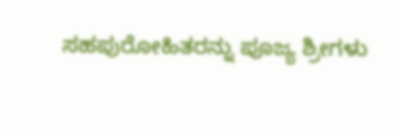ಸಹಪುರೋಹಿತರನ್ನು ಪೂಜ್ಯ ಶ್ರೀಗಳು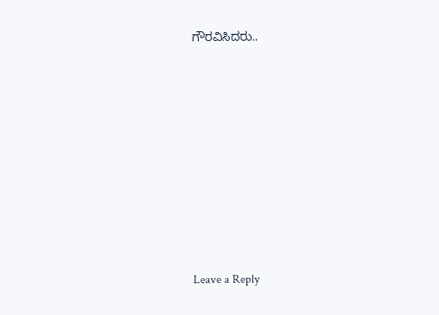ಗೌರವಿಸಿದರು..














Leave a Reply